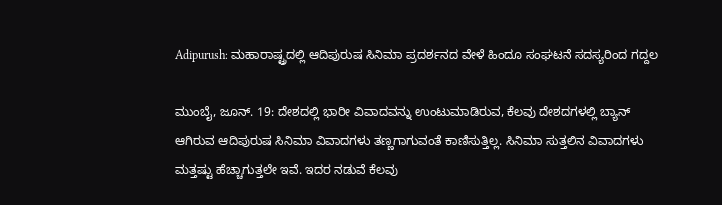Adipurush: ಮಹಾರಾಷ್ಟ್ರದಲ್ಲಿ ಆದಿಪುರುಷ ಸಿನಿಮಾ ಪ್ರದರ್ಶನದ ವೇಳೆ ಹಿಂದೂ ಸಂಘಟನೆ ಸದಸ್ಯರಿಂದ ಗದ್ದಲ

ಮುಂಬೈ, ಜೂನ್. 19: ದೇಶದಲ್ಲಿ ಭಾರೀ ವಿವಾದವನ್ನು ಉಂಟುಮಾಡಿರುವ, ಕೆಲವು ದೇಶದಗಳಲ್ಲಿ ಬ್ಯಾನ್ ಆಗಿರುವ ಆದಿಪುರುಷ ಸಿನಿಮಾ ವಿವಾದಗಳು ತಣ್ಣಗಾಗುವಂತೆ ಕಾಣಿಸುತ್ತಿಲ್ಲ. ಸಿನಿಮಾ ಸುತ್ತಲಿನ ವಿವಾದಗಳು ಮತ್ತಷ್ಟು ಹೆಚ್ಚಾಗುತ್ತಲೇ ಇವೆ. ಇದರ ನಡುವೆ ಕೆಲವು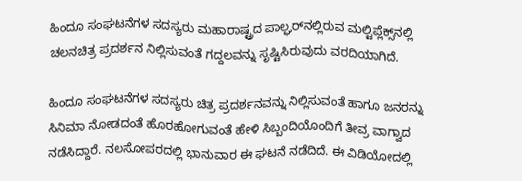ಹಿಂದೂ ಸಂಘಟನೆಗಳ ಸದಸ್ಯರು ಮಹಾರಾಷ್ಟ್ರದ ಪಾಲ್ಘರ್‌ನಲ್ಲಿರುವ ಮಲ್ಟಿಪ್ಲೆಕ್ಸ್‌ನಲ್ಲಿ ಚಲನಚಿತ್ರ ಪ್ರದರ್ಶನ ನಿಲ್ಲಿಸುವಂತೆ ಗದ್ದಲವನ್ನು ಸೃಷ್ಟಿಸಿರುವುದು ವರದಿಯಾಗಿದೆ.

ಹಿಂದೂ ಸಂಘಟನೆಗಳ ಸದಸ್ಯರು ಚಿತ್ರ ಪ್ರದರ್ಶನವನ್ನು ನಿಲ್ಲಿಸುವಂತೆ ಹಾಗೂ ಜನರನ್ನು ಸಿನಿಮಾ ನೋಡದಂತೆ ಹೊರಹೋಗುವಂತೆ ಹೇಳಿ ಸಿಬ್ಬಂದಿಯೊಂದಿಗೆ ತೀವ್ರ ವಾಗ್ವಾದ ನಡೆಸಿದ್ದಾರೆ. ನಲಸೋಪರದಲ್ಲಿ ಭಾನುವಾರ ಈ ಘಟನೆ ನಡೆದಿದೆ. ಈ ವಿಡಿಯೋದಲ್ಲಿ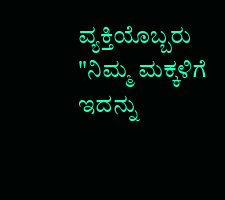ವ್ಯಕ್ತಿಯೊಬ್ಬರು "ನಿಮ್ಮ ಮಕ್ಕಳಿಗೆ ಇದನ್ನು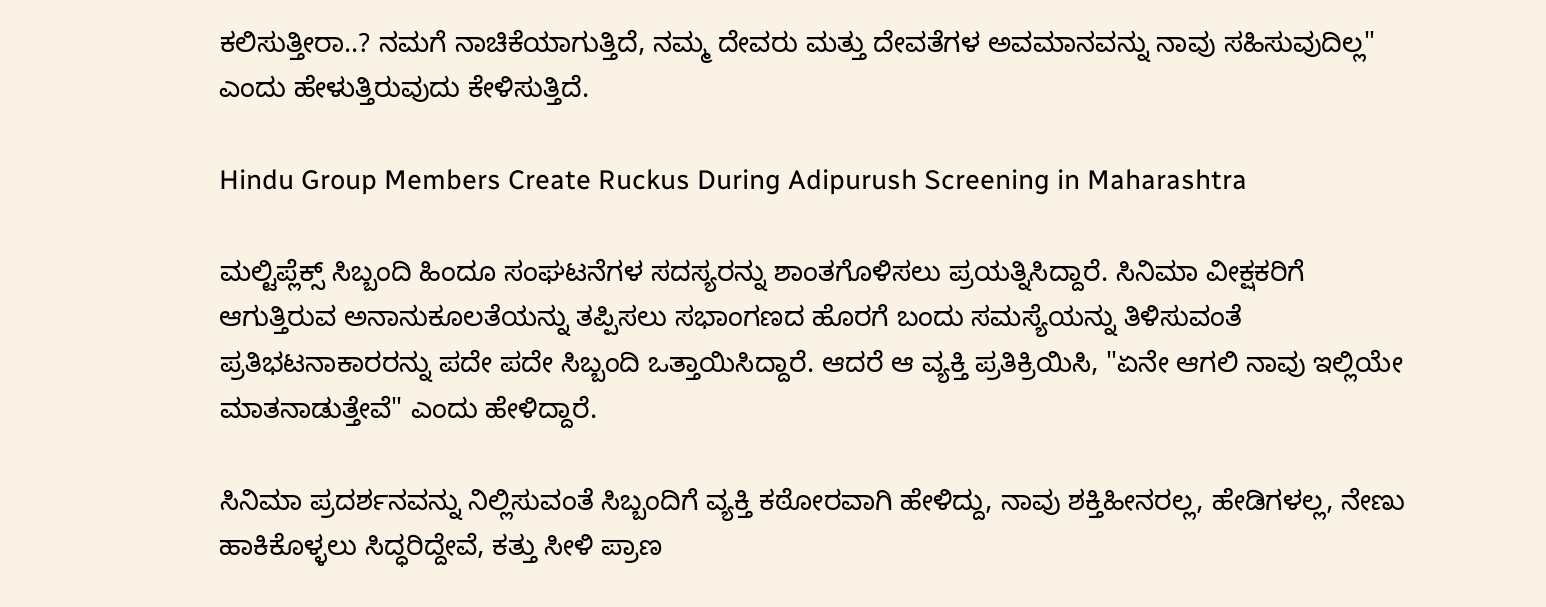ಕಲಿಸುತ್ತೀರಾ..? ನಮಗೆ ನಾಚಿಕೆಯಾಗುತ್ತಿದೆ, ನಮ್ಮ ದೇವರು ಮತ್ತು ದೇವತೆಗಳ ಅವಮಾನವನ್ನು ನಾವು ಸಹಿಸುವುದಿಲ್ಲ" ಎಂದು ಹೇಳುತ್ತಿರುವುದು ಕೇಳಿಸುತ್ತಿದೆ.

Hindu Group Members Create Ruckus During Adipurush Screening in Maharashtra

ಮಲ್ಟಿಪ್ಲೆಕ್ಸ್ ಸಿಬ್ಬಂದಿ ಹಿಂದೂ ಸಂಘಟನೆಗಳ ಸದಸ್ಯರನ್ನು ಶಾಂತಗೊಳಿಸಲು ಪ್ರಯತ್ನಿಸಿದ್ದಾರೆ. ಸಿನಿಮಾ ವೀಕ್ಷಕರಿಗೆ ಆಗುತ್ತಿರುವ ಅನಾನುಕೂಲತೆಯನ್ನು ತಪ್ಪಿಸಲು ಸಭಾಂಗಣದ ಹೊರಗೆ ಬಂದು ಸಮಸ್ಯೆಯನ್ನು ತಿಳಿಸುವಂತೆ ಪ್ರತಿಭಟನಾಕಾರರನ್ನು ಪದೇ ಪದೇ ಸಿಬ್ಬಂದಿ ಒತ್ತಾಯಿಸಿದ್ದಾರೆ. ಆದರೆ ಆ ವ್ಯಕ್ತಿ ಪ್ರತಿಕ್ರಿಯಿಸಿ, "ಏನೇ ಆಗಲಿ ನಾವು ಇಲ್ಲಿಯೇ ಮಾತನಾಡುತ್ತೇವೆ" ಎಂದು ಹೇಳಿದ್ದಾರೆ.

ಸಿನಿಮಾ ಪ್ರದರ್ಶನವನ್ನು ನಿಲ್ಲಿಸುವಂತೆ ಸಿಬ್ಬಂದಿಗೆ ವ್ಯಕ್ತಿ ಕಠೋರವಾಗಿ ಹೇಳಿದ್ದು, ನಾವು ಶಕ್ತಿಹೀನರಲ್ಲ, ಹೇಡಿಗಳಲ್ಲ, ನೇಣು ಹಾಕಿಕೊಳ್ಳಲು ಸಿದ್ಧರಿದ್ದೇವೆ, ಕತ್ತು ಸೀಳಿ ಪ್ರಾಣ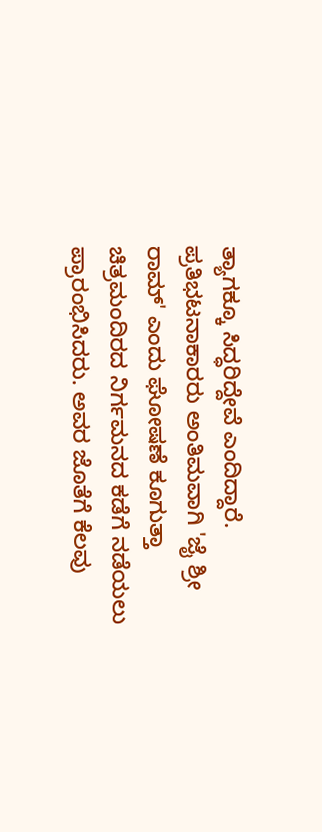ತ್ಯಾಗಕ್ಕೂ ಸಿದ್ಧರಿದ್ದೇವೆ ಎಂದಿದ್ದಾರೆ. ಪ್ರತಿಭಟನಾಕಾರರು ಅಂತಿಮವಾಗಿ 'ಜೈ ಶ್ರೀ ರಾಮ್' ಎಂದು ಘೋಷಣೆ ಕೂಗುತ್ತಾ ಚಿತ್ರಮಂದಿರದ ನಿರ್ಗಮನದ ಕಡೆಗೆ ನಡೆಯಲು ಪ್ರಾರಂಭಿಸಿದರು. ಅವರ ಜೊತೆಗೆ ಕೆಲವು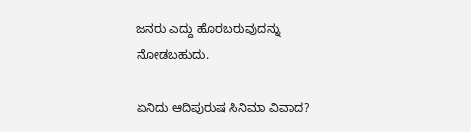ಜನರು ಎದ್ದು ಹೊರಬರುವುದನ್ನು ನೋಡಬಹುದು.

ಏನಿದು ಆದಿಪುರುಷ ಸಿನಿಮಾ ವಿವಾದ?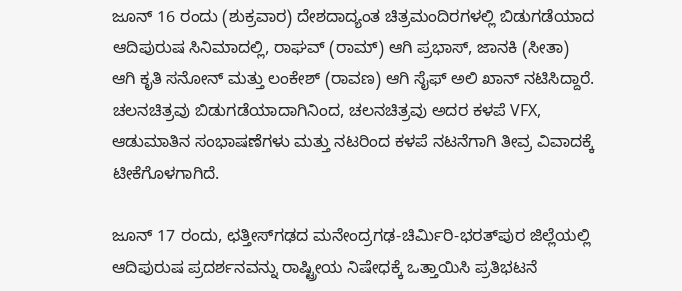ಜೂನ್ 16 ರಂದು (ಶುಕ್ರವಾರ) ದೇಶದಾದ್ಯಂತ ಚಿತ್ರಮಂದಿರಗಳಲ್ಲಿ ಬಿಡುಗಡೆಯಾದ ಆದಿಪುರುಷ ಸಿನಿಮಾದಲ್ಲಿ, ರಾಘವ್ (ರಾಮ್) ಆಗಿ ಪ್ರಭಾಸ್, ಜಾನಕಿ (ಸೀತಾ) ಆಗಿ ಕೃತಿ ಸನೋನ್ ಮತ್ತು ಲಂಕೇಶ್ (ರಾವಣ) ಆಗಿ ಸೈಫ್ ಅಲಿ ಖಾನ್ ನಟಿಸಿದ್ದಾರೆ. ಚಲನಚಿತ್ರವು ಬಿಡುಗಡೆಯಾದಾಗಿನಿಂದ, ಚಲನಚಿತ್ರವು ಅದರ ಕಳಪೆ VFX, ಆಡುಮಾತಿನ ಸಂಭಾಷಣೆಗಳು ಮತ್ತು ನಟರಿಂದ ಕಳಪೆ ನಟನೆಗಾಗಿ ತೀವ್ರ ವಿವಾದಕ್ಕೆ ಟೀಕೆಗೊಳಗಾಗಿದೆ.

ಜೂನ್ 17 ರಂದು, ಛತ್ತೀಸ್‌ಗಢದ ಮನೇಂದ್ರಗಢ-ಚಿರ್ಮಿರಿ-ಭರತ್‌ಪುರ ಜಿಲ್ಲೆಯಲ್ಲಿ ಆದಿಪುರುಷ ಪ್ರದರ್ಶನವನ್ನು ರಾಷ್ಟ್ರೀಯ ನಿಷೇಧಕ್ಕೆ ಒತ್ತಾಯಿಸಿ ಪ್ರತಿಭಟನೆ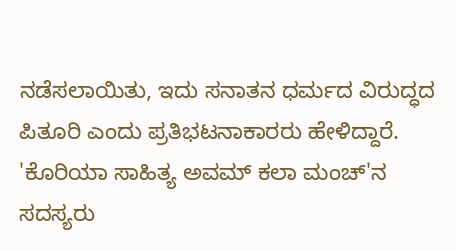ನಡೆಸಲಾಯಿತು, ಇದು ಸನಾತನ ಧರ್ಮದ ವಿರುದ್ಧದ ಪಿತೂರಿ ಎಂದು ಪ್ರತಿಭಟನಾಕಾರರು ಹೇಳಿದ್ದಾರೆ. 'ಕೊರಿಯಾ ಸಾಹಿತ್ಯ ಅವಮ್ ಕಲಾ ಮಂಚ್'ನ ಸದಸ್ಯರು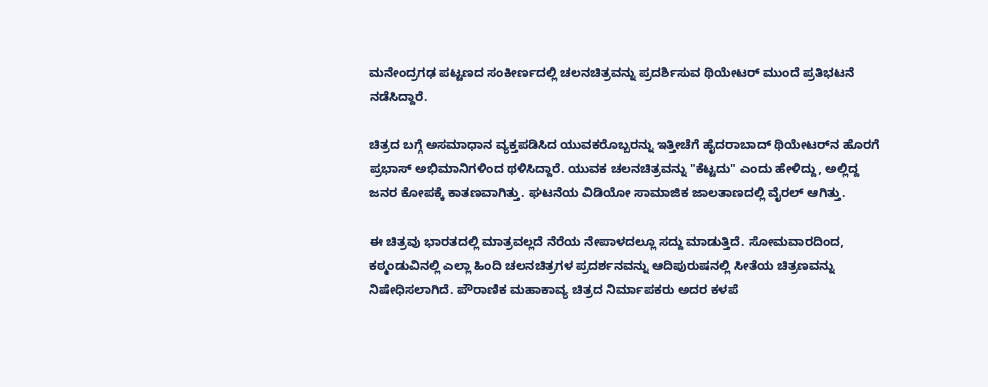ಮನೇಂದ್ರಗಢ ಪಟ್ಟಣದ ಸಂಕೀರ್ಣದಲ್ಲಿ ಚಲನಚಿತ್ರವನ್ನು ಪ್ರದರ್ಶಿಸುವ ಥಿಯೇಟರ್ ಮುಂದೆ ಪ್ರತಿಭಟನೆ ನಡೆಸಿದ್ದಾರೆ.

ಚಿತ್ರದ ಬಗ್ಗೆ ಅಸಮಾಧಾನ ವ್ಯಕ್ತಪಡಿಸಿದ ಯುವಕರೊಬ್ಬರನ್ನು ಇತ್ತೀಚೆಗೆ ಹೈದರಾಬಾದ್ ಥಿಯೇಟರ್‌ನ ಹೊರಗೆ ಪ್ರಭಾಸ್ ಅಭಿಮಾನಿಗಳಿಂದ ಥಳಿಸಿದ್ದಾರೆ. ಯುವಕ ಚಲನಚಿತ್ರವನ್ನು "ಕೆಟ್ಟದು" ಎಂದು ಹೇಳಿದ್ದು, ಅಲ್ಲಿದ್ದ ಜನರ ಕೋಪಕ್ಕೆ ಕಾತಣವಾಗಿತ್ತು. ಘಟನೆಯ ವಿಡಿಯೋ ಸಾಮಾಜಿಕ ಜಾಲತಾಣದಲ್ಲಿ ವೈರಲ್ ಆಗಿತ್ತು.

ಈ ಚಿತ್ರವು ಭಾರತದಲ್ಲಿ ಮಾತ್ರವಲ್ಲದೆ ನೆರೆಯ ನೇಪಾಳದಲ್ಲೂ ಸದ್ದು ಮಾಡುತ್ತಿದೆ. ಸೋಮವಾರದಿಂದ, ಕಠ್ಮಂಡುವಿನಲ್ಲಿ ಎಲ್ಲಾ ಹಿಂದಿ ಚಲನಚಿತ್ರಗಳ ಪ್ರದರ್ಶನವನ್ನು ಆದಿಪುರುಷನಲ್ಲಿ ಸೀತೆಯ ಚಿತ್ರಣವನ್ನು ನಿಷೇಧಿಸಲಾಗಿದೆ. ಪೌರಾಣಿಕ ಮಹಾಕಾವ್ಯ ಚಿತ್ರದ ನಿರ್ಮಾಪಕರು ಅದರ ಕಳಪೆ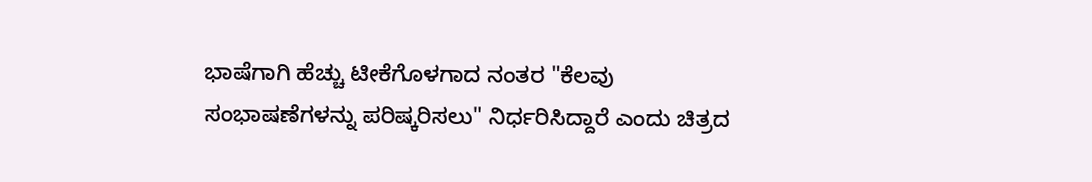ಭಾಷೆಗಾಗಿ ಹೆಚ್ಚು ಟೀಕೆಗೊಳಗಾದ ನಂತರ "ಕೆಲವು ಸಂಭಾಷಣೆಗಳನ್ನು ಪರಿಷ್ಕರಿಸಲು" ನಿರ್ಧರಿಸಿದ್ದಾರೆ ಎಂದು ಚಿತ್ರದ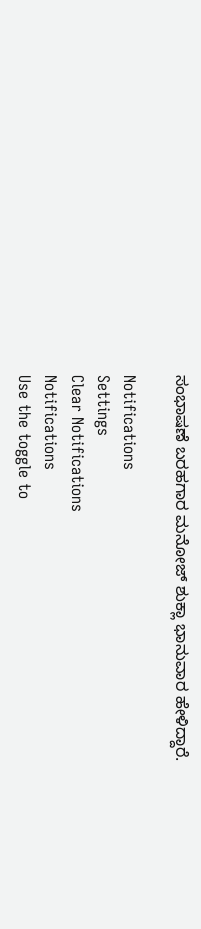ಸಂಭಾಷಣೆ ಬರಹಗಾರ ಮನೋಜ್ ಶುಕ್ಲಾ ಭಾನುವಾರ ಹೇಳಿದ್ದಾರೆ.

Notifications
Settings
Clear Notifications
Notifications
Use the toggle to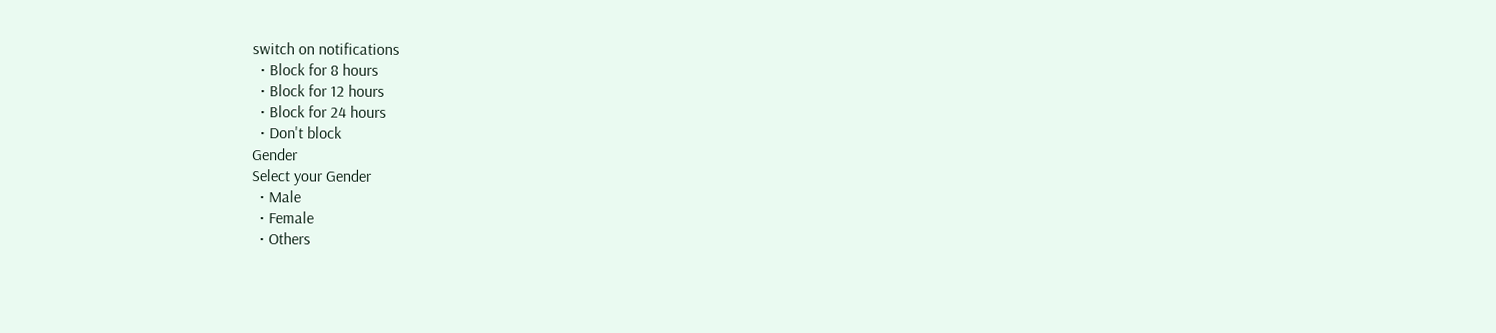switch on notifications
  • Block for 8 hours
  • Block for 12 hours
  • Block for 24 hours
  • Don't block
Gender
Select your Gender
  • Male
  • Female
  • Others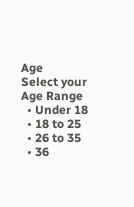Age
Select your Age Range
  • Under 18
  • 18 to 25
  • 26 to 35
  • 36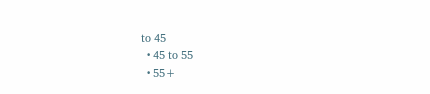to 45
  • 45 to 55
  • 55+